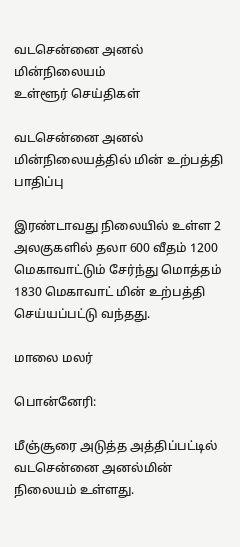வடசென்னை அனல் மின்நிலையம்
உள்ளூர் செய்திகள்

வடசென்னை அனல் மின்நிலையத்தில் மின் உற்பத்தி பாதிப்பு

இரண்டாவது நிலையில் உள்ள 2 அலகுகளில் தலா 600 வீதம் 1200 மெகாவாட்டும் சேர்ந்து மொத்தம் 1830 மெகாவாட் மின் உற்பத்தி செய்யப்பட்டு வந்தது.

மாலை மலர்

பொன்னேரி:

மீஞ்சூரை அடுத்த அத்திப்பட்டில் வடசென்னை அனல்மின் நிலையம் உள்ளது.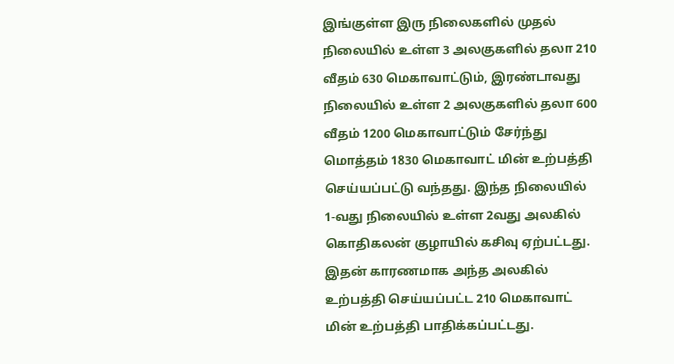இங்குள்ள இரு நிலைகளில் முதல் நிலையில் உள்ள 3 அலகுகளில் தலா 210 வீதம் 630 மெகாவாட்டும், இரண்டாவது நிலையில் உள்ள 2 அலகுகளில் தலா 600 வீதம் 1200 மெகாவாட்டும் சேர்ந்து மொத்தம் 1830 மெகாவாட் மின் உற்பத்தி செய்யப்பட்டு வந்தது. இந்த நிலையில் 1-வது நிலையில் உள்ள 2வது அலகில் கொதிகலன் குழாயில் கசிவு ஏற்பட்டது. இதன் காரணமாக அந்த அலகில் உற்பத்தி செய்யப்பட்ட 210 மெகாவாட் மின் உற்பத்தி பாதிக்கப்பட்டது.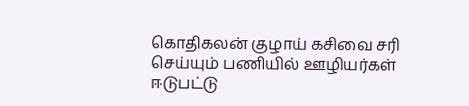கொதிகலன் குழாய் கசிவை சரி செய்யும் பணியில் ஊழியர்கள் ஈடுபட்டு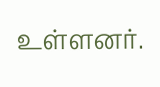உள்ளனர்.